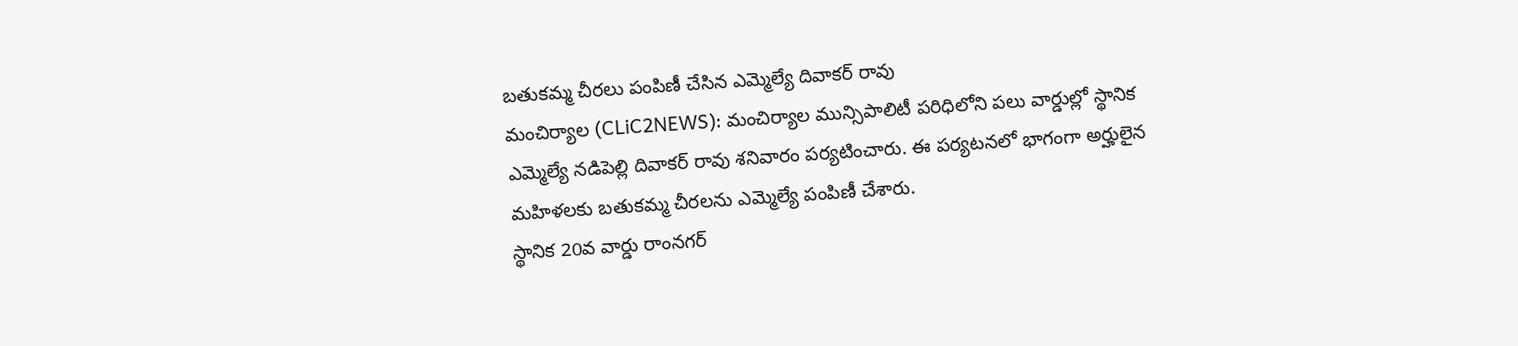బతుకమ్మ చీరలు పంపిణీ చేసిన ఎమ్మెల్యే దివాకర్ రావు
మంచిర్యాల (CLiC2NEWS): మంచిర్యాల మున్సిపాలిటీ పరిధిలోని పలు వార్డుల్లో స్థానిక ఎమ్మెల్యే నడిపెల్లి దివాకర్ రావు శనివారం పర్యటించారు. ఈ పర్యటనలో భాగంగా అర్హులైన మహిళలకు బతుకమ్మ చీరలను ఎమ్మెల్యే పంపిణీ చేశారు.
స్థానిక 20వ వార్డు రాంనగర్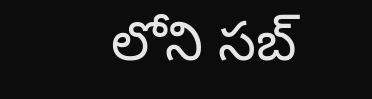లోని సబ్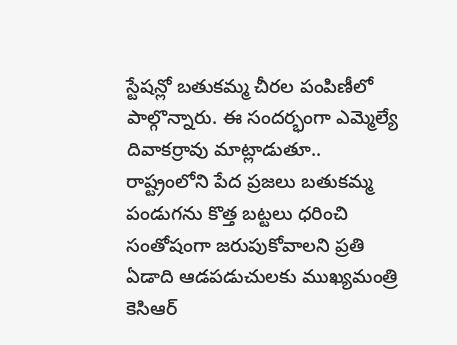స్టేషన్లో బతుకమ్మ చీరల పంపిణీలో పాల్గొన్నారు. ఈ సందర్భంగా ఎమ్మెల్యే దివాకర్రావు మాట్లాడుతూ.. రాష్ట్రంలోని పేద ప్రజలు బతుకమ్మ పండుగను కొత్త బట్టలు ధరించి సంతోషంగా జరుపుకోవాలని ప్రతి ఏడాది ఆడపడుచులకు ముఖ్యమంత్రి కెసిఆర్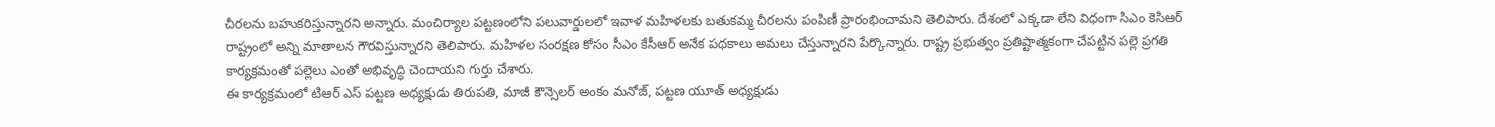చీరలను బహుకరిస్తున్నారని అన్నారు. మంచిర్యాల పట్టణంలోని పలువార్డులలో ఇవాళ మహిళలకు బతుకమ్మ చీరలను పంపిణీ ప్రారంభించామని తెలిపారు. దేశంలో ఎక్కడా లేని విధంగా సిఎం కెసిఆర్ రాష్ట్రంలో అన్ని మాతాలన గౌరవిస్తున్నారని తెలిపారు. మహిళల సంరక్షణ కోసం సీఎం కేసీఆర్ అనేక పథకాలు అమలు చేస్తున్నారని పేర్కొన్నారు. రాష్ట్ర ప్రభుత్వం ప్రతిష్టాత్మకంగా చేపట్టిన పల్లె ప్రగతి కార్యక్రమంతో పల్లెలు ఎంతో అభివృద్ధి చెందాయని గుర్తు చేశారు.
ఈ కార్యక్రమంలో టిఆర్ ఎస్ పట్టణ అధ్యక్షుడు తిరుపతి, మాజీ కౌన్సెలర్ అంకం మనోజ్, పట్టణ యూత్ అధ్యక్షుడు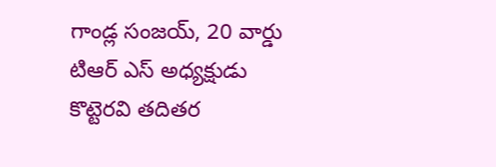గాండ్ల సంజయ్, 20 వార్డు టిఆర్ ఎస్ అధ్యక్షుడు కొట్టెరవి తదితర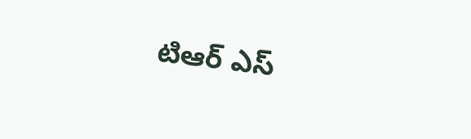టిఆర్ ఎస్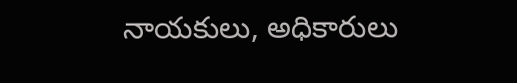నాయకులు, అధికారులు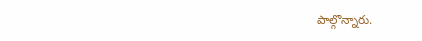పాల్గొన్నారు.